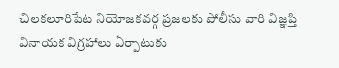చిలకలూరిపేట నియోజకవర్గ ప్రజలకు పోలీసు వారి విజ్ఞప్తి
వినాయక విగ్రహాలు ఏర్పాటుకు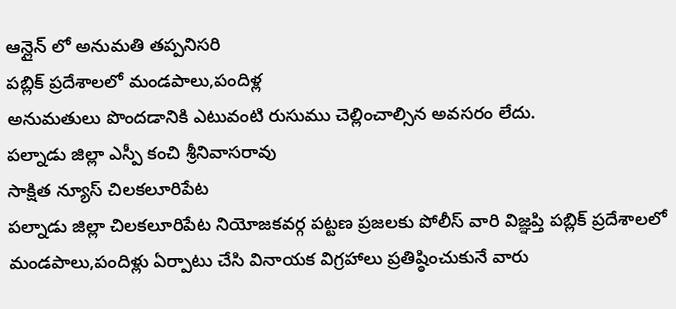ఆన్లైన్ లో అనుమతి తప్పనిసరి
పబ్లిక్ ప్రదేశాలలో మండపాలు,పందిళ్ల
అనుమతులు పొందడానికి ఎటువంటి రుసుము చెల్లించాల్సిన అవసరం లేదు.
పల్నాడు జిల్లా ఎస్పీ కంచి శ్రీనివాసరావు
సాక్షిత న్యూస్ చిలకలూరిపేట
పల్నాడు జిల్లా చిలకలూరిపేట నియోజకవర్గ పట్టణ ప్రజలకు పోలీస్ వారి విజ్ఞప్తి పబ్లిక్ ప్రదేశాలలో మండపాలు,పందిళ్లు ఏర్పాటు చేసి వినాయక విగ్రహాలు ప్రతిష్ఠించుకునే వారు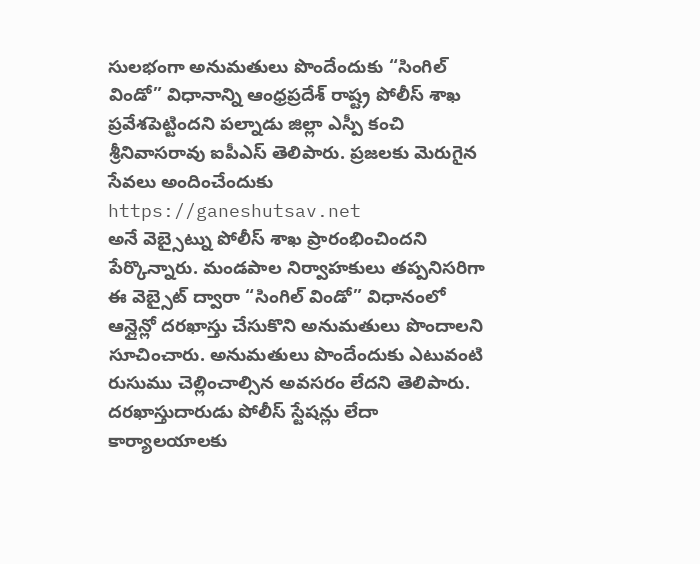సులభంగా అనుమతులు పొందేందుకు “సింగిల్ విండో” విధానాన్ని ఆంధ్రప్రదేశ్ రాష్ట్ర పోలీస్ శాఖ ప్రవేశపెట్టిందని పల్నాడు జిల్లా ఎస్పీ కంచి శ్రీనివాసరావు ఐపీఎస్ తెలిపారు. ప్రజలకు మెరుగైన సేవలు అందించేందుకు https://ganeshutsav.net
అనే వెబ్సైట్ను పోలీస్ శాఖ ప్రారంభించిందని పేర్కొన్నారు. మండపాల నిర్వాహకులు తప్పనిసరిగా ఈ వెబ్సైట్ ద్వారా “సింగిల్ విండో” విధానంలో ఆన్లైన్లో దరఖాస్తు చేసుకొని అనుమతులు పొందాలని సూచించారు. అనుమతులు పొందేందుకు ఎటువంటి రుసుము చెల్లించాల్సిన అవసరం లేదని తెలిపారు. దరఖాస్తుదారుడు పోలీస్ స్టేషన్లు లేదా కార్యాలయాలకు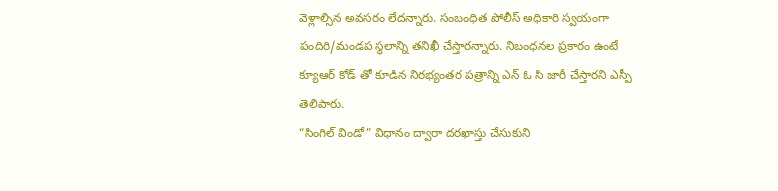వెళ్లాల్సిన అవసరం లేదన్నారు. సంబంధిత పోలీస్ అధికారి స్వయంగా పందిరి/మండప స్థలాన్ని తనిఖీ చేస్తారన్నారు. నిబంధనల ప్రకారం ఉంటే క్యూఆర్ కోడ్ తో కూడిన నిరభ్యంతర పత్రాన్ని ఎన్ ఓ సి జారీ చేస్తారని ఎస్పీ తెలిపారు.
“సింగిల్ విండో” విధానం ద్వారా దరఖాస్తు చేసుకుని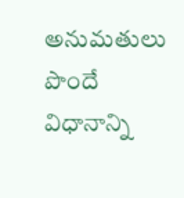అనుమతులు పొందే విధానాన్ని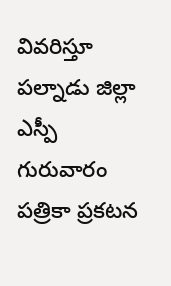వివరిస్తూ పల్నాడు జిల్లా ఎస్పీ గురువారం పత్రికా ప్రకటన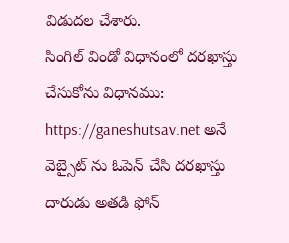విడుదల చేశారు.
సింగిల్ విండో విధానంలో దరఖాస్తు చేసుకోను విధానము:
https://ganeshutsav.net అనే వెబ్సైట్ ను ఓపెన్ చేసి దరఖాస్తు దారుడు అతడి ఫోన్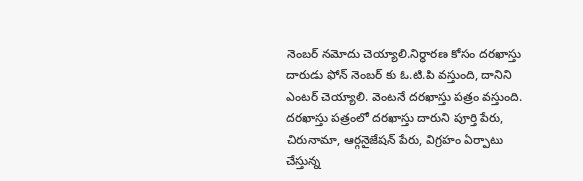నెంబర్ నమోదు చెయ్యాలి.నిర్ధారణ కోసం దరఖాస్తు దారుడు ఫోన్ నెంబర్ కు ఓ.టి.పి వస్తుంది, దానిని ఎంటర్ చెయ్యాలి. వెంటనే దరఖాస్తు పత్రం వస్తుంది.
దరఖాస్తు పత్రంలో దరఖాస్తు దారుని పూర్తి పేరు, చిరునామా, ఆర్గనైజేషన్ పేరు, విగ్రహం ఏర్పాటు చేస్తున్న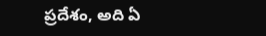ప్రదేశం, అది ఏ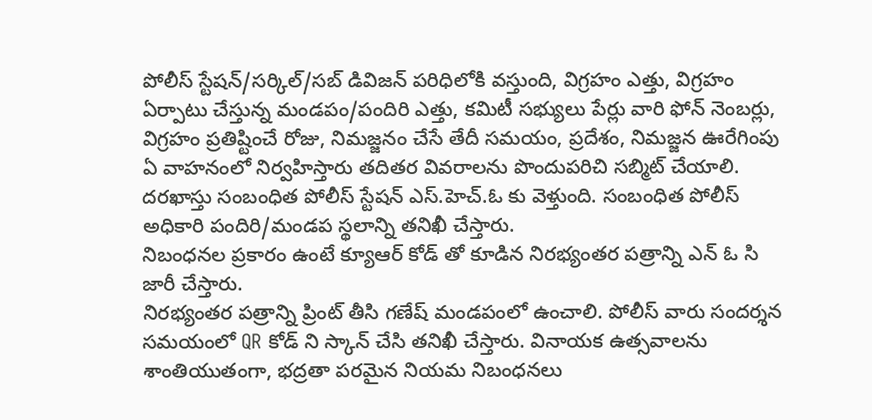పోలీస్ స్టేషన్/సర్కిల్/సబ్ డివిజన్ పరిధిలోకి వస్తుంది, విగ్రహం ఎత్తు, విగ్రహం ఏర్పాటు చేస్తున్న మండపం/పందిరి ఎత్తు, కమిటీ సభ్యులు పేర్లు వారి ఫోన్ నెంబర్లు, విగ్రహం ప్రతిష్టించే రోజు, నిమజ్జనం చేసే తేదీ సమయం, ప్రదేశం, నిమజ్జన ఊరేగింపు ఏ వాహనంలో నిర్వహిస్తారు తదితర వివరాలను పొందుపరిచి సబ్మిట్ చేయాలి. దరఖాస్తు సంబంధిత పోలీస్ స్టేషన్ ఎస్.హెచ్.ఓ కు వెళ్తుంది. సంబంధిత పోలీస్ అధికారి పందిరి/మండప స్థలాన్ని తనిఖీ చేస్తారు.
నిబంధనల ప్రకారం ఉంటే క్యూఆర్ కోడ్ తో కూడిన నిరభ్యంతర పత్రాన్ని ఎన్ ఓ సి జారీ చేస్తారు.
నిరభ్యంతర పత్రాన్ని ప్రింట్ తీసి గణేష్ మండపంలో ఉంచాలి. పోలీస్ వారు సందర్శన సమయంలో QR కోడ్ ని స్కాన్ చేసి తనిఖీ చేస్తారు. వినాయక ఉత్సవాలను శాంతియుతంగా, భద్రతా పరమైన నియమ నిబంధనలు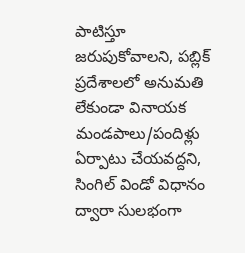పాటిస్తూ జరుపుకోవాలని, పబ్లిక్ ప్రదేశాలలో అనుమతి లేకుండా వినాయక మండపాలు/పందిళ్లు ఏర్పాటు చేయవద్దని, సింగిల్ విండో విధానం ద్వారా సులభంగా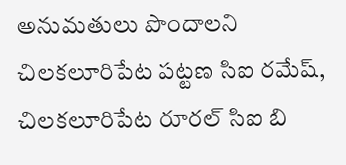అనుమతులు పొందాలని చిలకలూరిపేట పట్టణ సిఐ రమేష్, చిలకలూరిపేట రూరల్ సిఐ బి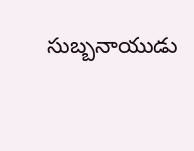సుబ్బనాయుడు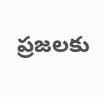ప్రజలకు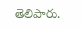తెలిపారు.